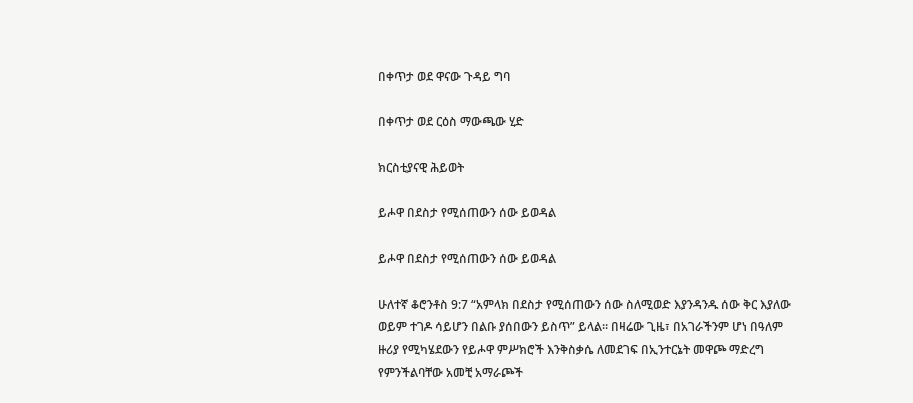በቀጥታ ወደ ዋናው ጉዳይ ግባ

በቀጥታ ወደ ርዕስ ማውጫው ሂድ

ክርስቲያናዊ ሕይወት

ይሖዋ በደስታ የሚሰጠውን ሰው ይወዳል

ይሖዋ በደስታ የሚሰጠውን ሰው ይወዳል

ሁለተኛ ቆሮንቶስ 9:7 “አምላክ በደስታ የሚሰጠውን ሰው ስለሚወድ እያንዳንዱ ሰው ቅር እያለው ወይም ተገዶ ሳይሆን በልቡ ያሰበውን ይስጥ” ይላል። በዛሬው ጊዜ፣ በአገራችንም ሆነ በዓለም ዙሪያ የሚካሄደውን የይሖዋ ምሥክሮች እንቅስቃሴ ለመደገፍ በኢንተርኔት መዋጮ ማድረግ የምንችልባቸው አመቺ አማራጮች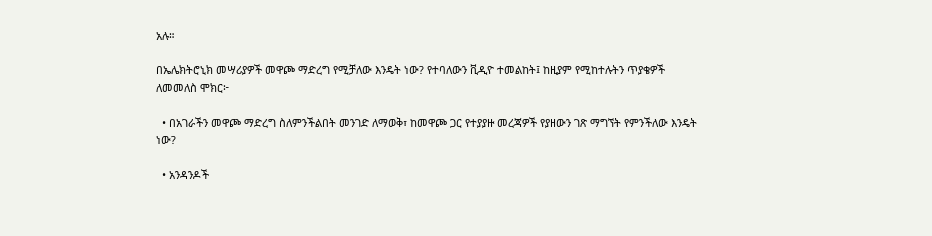አሉ።

በኤሌክትሮኒክ መሣሪያዎች መዋጮ ማድረግ የሚቻለው እንዴት ነው? የተባለውን ቪዲዮ ተመልከት፤ ከዚያም የሚከተሉትን ጥያቄዎች ለመመለስ ሞክር፦

  • በአገራችን መዋጮ ማድረግ ስለምንችልበት መንገድ ለማወቅ፣ ከመዋጮ ጋር የተያያዙ መረጃዎች የያዘውን ገጽ ማግኘት የምንችለው እንዴት ነው?

  • አንዳንዶች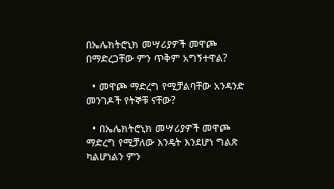በኤሌክትሮኒክ መሣሪያዎች መዋጮ በማድረጋቸው ምን ጥቅም አግኝተዋል?

  • መዋጮ ማድረግ የሚቻልባቸው አንዳንድ መንገዶች የትኞቹ ናቸው?

  • በኤሌክትሮኒክ መሣሪያዎች መዋጮ ማድረግ የሚቻለው እንዴት እንደሆነ ግልጽ ካልሆነልን ምን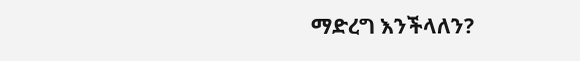ማድረግ እንችላለን?